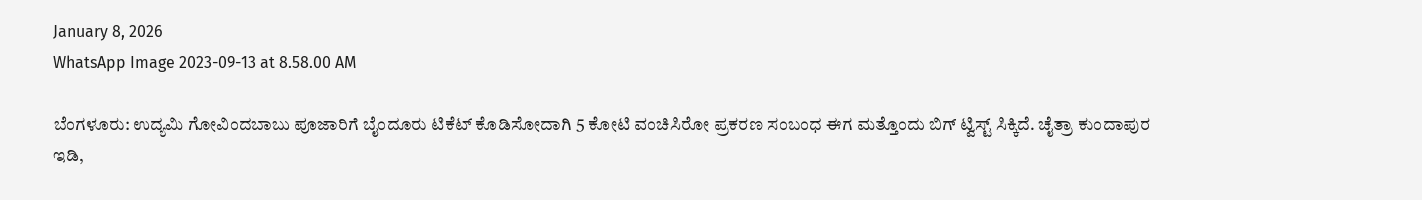January 8, 2026
WhatsApp Image 2023-09-13 at 8.58.00 AM

ಬೆಂಗಳೂರು: ಉದ್ಯಮಿ ಗೋವಿಂದಬಾಬು ಪೂಜಾರಿಗೆ ಬೈಂದೂರು ಟಿಕೆಟ್ ಕೊಡಿಸೋದಾಗಿ 5 ಕೋಟಿ ವಂಚಿಸಿರೋ ಪ್ರಕರಣ ಸಂಬಂಧ ಈಗ ಮತ್ತೊಂದು ಬಿಗ್ ಟ್ವಿಸ್ಟ್ ಸಿಕ್ಕಿದೆ. ಚೈತ್ರಾ ಕುಂದಾಪುರ ಇಡಿ,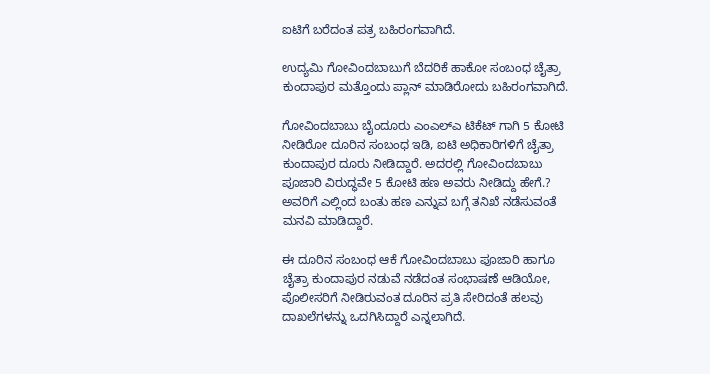ಐಟಿಗೆ ಬರೆದಂತ ಪತ್ರ ಬಹಿರಂಗವಾಗಿದೆ.

ಉದ್ಯಮಿ ಗೋವಿಂದಬಾಬುಗೆ ಬೆದರಿಕೆ ಹಾಕೋ ಸಂಬಂಧ ಚೈತ್ರಾ ಕುಂದಾಪುರ ಮತ್ತೊಂದು ಪ್ಲಾನ್ ಮಾಡಿರೋದು ಬಹಿರಂಗವಾಗಿದೆ.

ಗೋವಿಂದಬಾಬು ಬೈಂದೂರು ಎಂಎಲ್‌ಎ ಟಿಕೆಟ್ ಗಾಗಿ 5 ಕೋಟಿ ನೀಡಿರೋ ದೂರಿನ ಸಂಬಂಧ ಇಡಿ, ಐಟಿ ಅಧಿಕಾರಿಗಳಿಗೆ ಚೈತ್ರಾ ಕುಂದಾಪುರ ದೂರು ನೀಡಿದ್ದಾರೆ. ಅದರಲ್ಲಿ ಗೋವಿಂದಬಾಬು ಪೂಜಾರಿ ವಿರುದ್ಧವೇ 5 ಕೋಟಿ ಹಣ ಅವರು ನೀಡಿದ್ದು ಹೇಗೆ.? ಅವರಿಗೆ ಎಲ್ಲಿಂದ ಬಂತು ಹಣ ಎನ್ನುವ ಬಗ್ಗೆ ತನಿಖೆ ನಡೆಸುವಂತೆ ಮನವಿ ಮಾಡಿದ್ದಾರೆ.

ಈ ದೂರಿನ ಸಂಬಂಧ ಆಕೆ ಗೋವಿಂದಬಾಬು ಪೂಜಾರಿ ಹಾಗೂ ಚೈತ್ರಾ ಕುಂದಾಪುರ ನಡುವೆ ನಡೆದಂತ ಸಂಭಾಷಣೆ ಆಡಿಯೋ, ಪೊಲೀಸರಿಗೆ ನೀಡಿರುವಂತ ದೂರಿನ ಪ್ರತಿ ಸೇರಿದಂತೆ ಹಲವು ದಾಖಲೆಗಳನ್ನು ಒದಗಿಸಿದ್ದಾರೆ ಎನ್ನಲಾಗಿದೆ.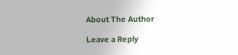About The Author

Leave a Reply